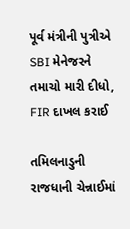પૂર્વ મંત્રીની પુત્રીએ SBI મેનેજરને તમાચો મારી દીધો, FIR દાખલ કરાઈ

તમિલનાડુની રાજધાની ચેન્નાઈમાં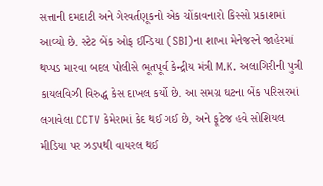સત્તાની દમદાટી અને ગેરવર્તણૂકનો એક ચોંકાવનારો કિસ્સો પ્રકાશમાં આવ્યો છે. સ્ટેટ બેંક ઓફ ઈન્ડિયા (SBI)ના શાખા મેનેજરને જાહેરમાં થપ્પડ મારવા બદલ પોલીસે ભૂતપૂર્વ કેન્દ્રીય મંત્રી M.K. અલાગિરીની પુત્રી કાયલવિઝી વિરુદ્ધ કેસ દાખલ કર્યો છે. આ સમગ્ર ઘટના બેંક પરિસરમાં લગાવેલા CCTV કેમેરામાં કેદ થઈ ગઈ છે, અને ફૂટેજ હવે સોશિયલ મીડિયા પર ઝડપથી વાયરલ થઈ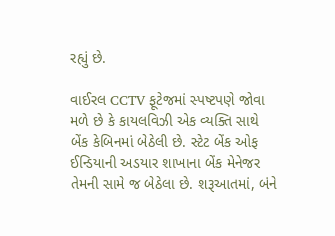રહ્યું છે.

વાઈરલ CCTV ફૂટેજમાં સ્પષ્ટપણે જોવા મળે છે કે કાયલવિઝી એક વ્યક્તિ સાથે બેંક કેબિનમાં બેઠેલી છે. સ્ટેટ બેંક ઓફ ઈન્ડિયાની અડયાર શાખાના બેંક મેનેજર તેમની સામે જ બેઠેલા છે. શરૂઆતમાં, બંને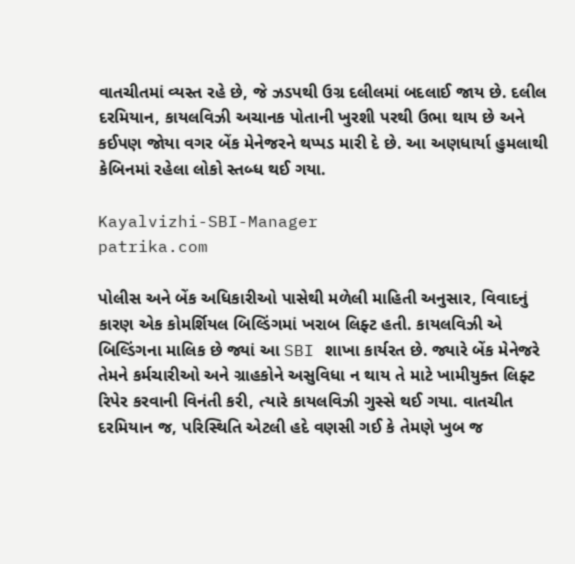વાતચીતમાં વ્યસ્ત રહે છે, જે ઝડપથી ઉગ્ર દલીલમાં બદલાઈ જાય છે. દલીલ દરમિયાન, કાયલવિઝી અચાનક પોતાની ખુરશી પરથી ઉભા થાય છે અને કઈપણ જોયા વગર બેંક મેનેજરને થપ્પડ મારી દે છે. આ અણધાર્યા હુમલાથી કેબિનમાં રહેલા લોકો સ્તબ્ધ થઈ ગયા.

Kayalvizhi-SBI-Manager
patrika.com

પોલીસ અને બેંક અધિકારીઓ પાસેથી મળેલી માહિતી અનુસાર, વિવાદનું કારણ એક કોમર્શિયલ બિલ્ડિંગમાં ખરાબ લિફ્ટ હતી. કાયલવિઝી એ બિલ્ડિંગના માલિક છે જ્યાં આ SBI શાખા કાર્યરત છે. જ્યારે બેંક મેનેજરે તેમને કર્મચારીઓ અને ગ્રાહકોને અસુવિધા ન થાય તે માટે ખામીયુક્ત લિફ્ટ રિપેર કરવાની વિનંતી કરી, ત્યારે કાયલવિઝી ગુસ્સે થઈ ગયા. વાતચીત દરમિયાન જ, પરિસ્થિતિ એટલી હદે વણસી ગઈ કે તેમણે ખુબ જ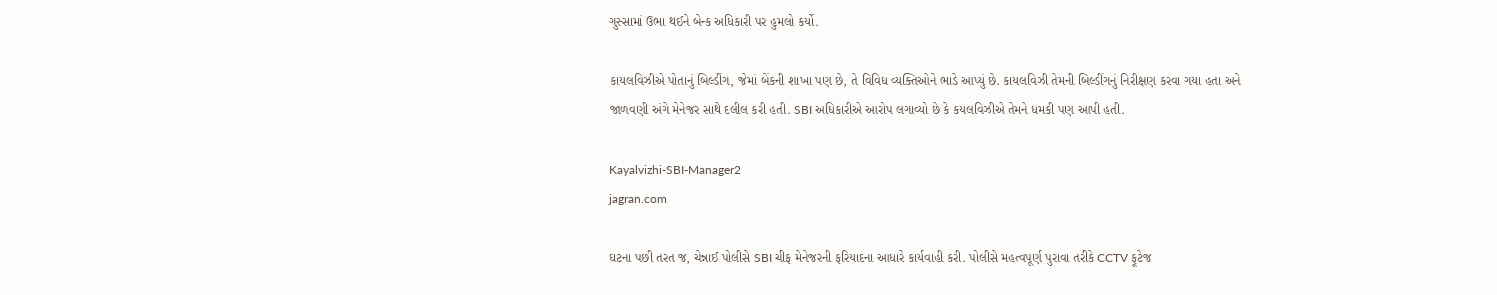ગુસ્સામાં ઉભા થઈને બેન્ક અધિકારી પર હુમલો કર્યો.

કાયલવિઝીએ પોતાનું બિલ્ડીંગ, જેમાં બેંકની શાખા પણ છે, તે વિવિધ વ્યક્તિઓને ભાડે આપ્યું છે. કાયલવિઝી તેમની બિલ્ડીંગનું નિરીક્ષણ કરવા ગયા હતા અને જાળવણી અંગે મેનેજર સાથે દલીલ કરી હતી. SBI અધિકારીએ આરોપ લગાવ્યો છે કે કયલવિઝીએ તેમને ધમકી પણ આપી હતી.

Kayalvizhi-SBI-Manager2
jagran.com

ઘટના પછી તરત જ, ચેન્નાઈ પોલીસે SBI ચીફ મેનેજરની ફરિયાદના આધારે કાર્યવાહી કરી. પોલીસે મહત્વપૂર્ણ પુરાવા તરીકે CCTV ફૂટેજ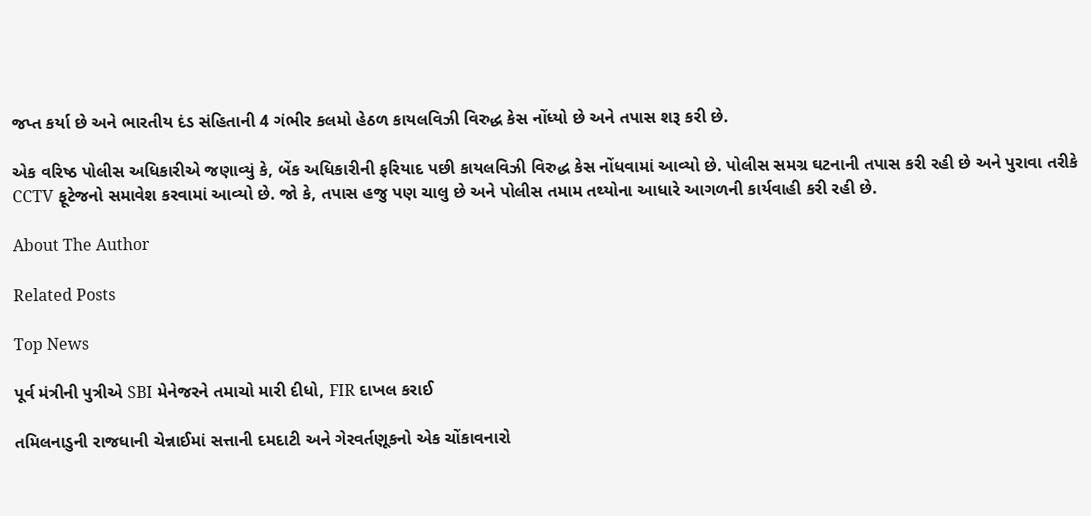જપ્ત કર્યા છે અને ભારતીય દંડ સંહિતાની 4 ગંભીર કલમો હેઠળ કાયલવિઝી વિરુદ્ધ કેસ નોંધ્યો છે અને તપાસ શરૂ કરી છે.

એક વરિષ્ઠ પોલીસ અધિકારીએ જણાવ્યું કે, બેંક અધિકારીની ફરિયાદ પછી કાયલવિઝી વિરુદ્ધ કેસ નોંધવામાં આવ્યો છે. પોલીસ સમગ્ર ઘટનાની તપાસ કરી રહી છે અને પુરાવા તરીકે CCTV ફૂટેજનો સમાવેશ કરવામાં આવ્યો છે. જો કે, તપાસ હજુ પણ ચાલુ છે અને પોલીસ તમામ તથ્યોના આધારે આગળની કાર્યવાહી કરી રહી છે.

About The Author

Related Posts

Top News

પૂર્વ મંત્રીની પુત્રીએ SBI મેનેજરને તમાચો મારી દીધો, FIR દાખલ કરાઈ

તમિલનાડુની રાજધાની ચેન્નાઈમાં સત્તાની દમદાટી અને ગેરવર્તણૂકનો એક ચોંકાવનારો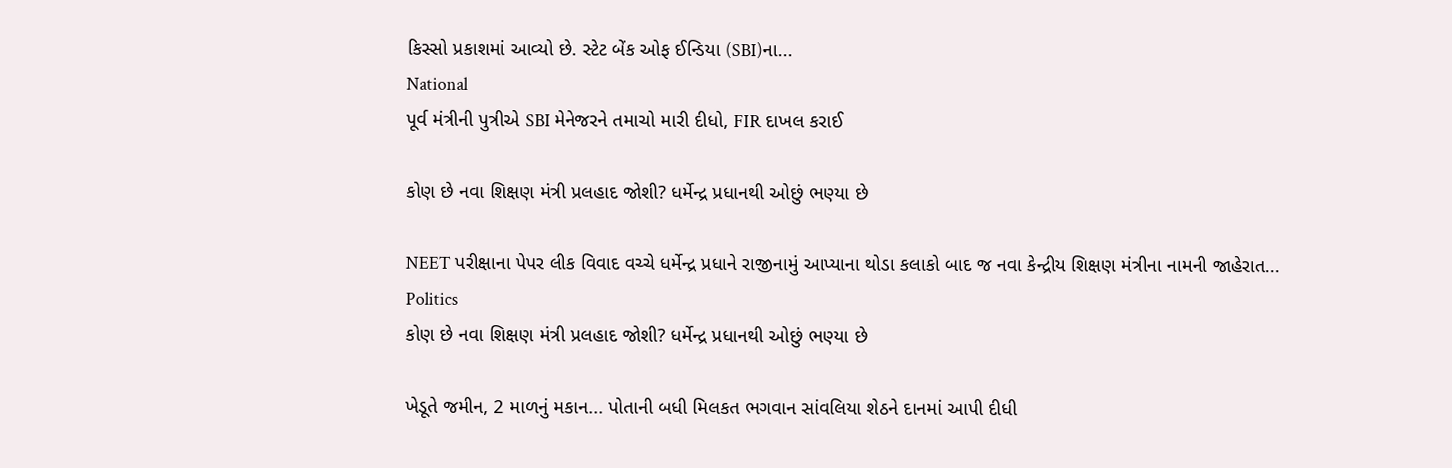કિસ્સો પ્રકાશમાં આવ્યો છે. સ્ટેટ બેંક ઓફ ઈન્ડિયા (SBI)ના...
National
પૂર્વ મંત્રીની પુત્રીએ SBI મેનેજરને તમાચો મારી દીધો, FIR દાખલ કરાઈ

કોણ છે નવા શિક્ષણ મંત્રી પ્રલહાદ જોશી? ધર્મેન્દ્ર પ્રધાનથી ઓછું ભણ્યા છે

NEET પરીક્ષાના પેપર લીક વિવાદ વચ્ચે ધર્મેન્દ્ર પ્રધાને રાજીનામું આપ્યાના થોડા કલાકો બાદ જ નવા કેન્દ્રીય શિક્ષણ મંત્રીના નામની જાહેરાત...
Politics
કોણ છે નવા શિક્ષણ મંત્રી પ્રલહાદ જોશી? ધર્મેન્દ્ર પ્રધાનથી ઓછું ભણ્યા છે

ખેડૂતે જમીન, 2 માળનું મકાન... પોતાની બધી મિલકત ભગવાન સાંવલિયા શેઠને દાનમાં આપી દીધી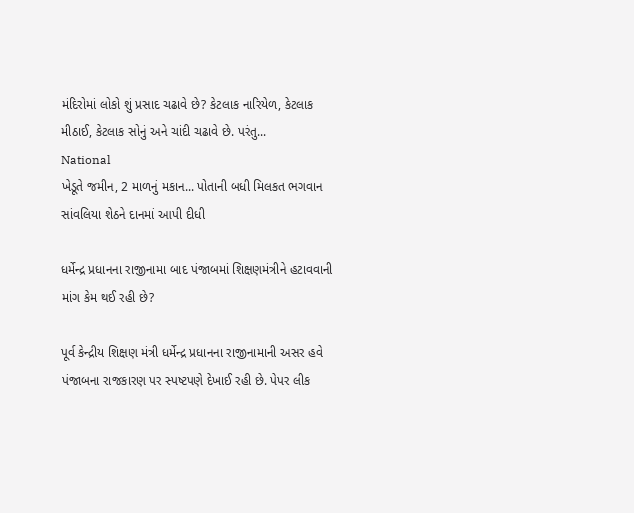મંદિરોમાં લોકો શું પ્રસાદ ચઢાવે છે? કેટલાક નારિયેળ, કેટલાક મીઠાઈ, કેટલાક સોનું અને ચાંદી ચઢાવે છે. પરંતુ...
National
ખેડૂતે જમીન, 2 માળનું મકાન... પોતાની બધી મિલકત ભગવાન સાંવલિયા શેઠને દાનમાં આપી દીધી

ધર્મેન્દ્ર પ્રધાનના રાજીનામા બાદ પંજાબમાં શિક્ષણમંત્રીને હટાવવાની માંગ કેમ થઈ રહી છે?

પૂર્વ કેન્દ્રીય શિક્ષણ મંત્રી ધર્મેન્દ્ર પ્રધાનના રાજીનામાની અસર હવે પંજાબના રાજકારણ પર સ્પષ્ટપણે દેખાઈ રહી છે. પેપર લીક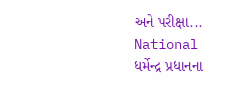અને પરીક્ષા...
National
ધર્મેન્દ્ર પ્રધાનના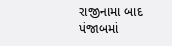રાજીનામા બાદ પંજાબમાં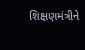શિક્ષણમંત્રીને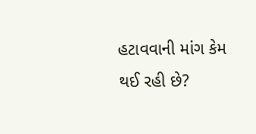હટાવવાની માંગ કેમ થઈ રહી છે?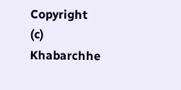Copyright (c) Khabarchhe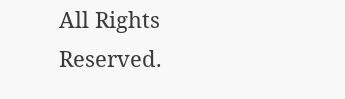All Rights Reserved.